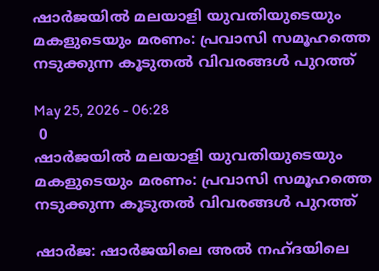ഷാർജയിൽ മലയാളി യുവതിയുടെയും മകളുടെയും മരണം: പ്രവാസി സമൂഹത്തെ നടുക്കുന്ന കൂടുതൽ വിവരങ്ങൾ പുറത്ത്

May 25, 2026 - 06:28
 0
ഷാർജയിൽ മലയാളി യുവതിയുടെയും മകളുടെയും മരണം: പ്രവാസി സമൂഹത്തെ നടുക്കുന്ന കൂടുതൽ വിവരങ്ങൾ പുറത്ത്

ഷാർജ: ഷാർജയിലെ അൽ നഹ്ദയിലെ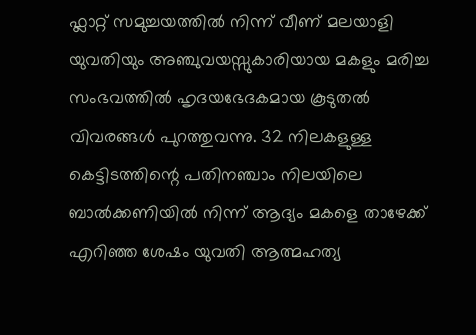ഫ്ലാറ്റ് സമുച്ചയത്തിൽ നിന്ന് വീണ് മലയാളി യുവതിയും അഞ്ചുവയസ്സുകാരിയായ മകളും മരിച്ച സംഭവത്തിൽ ഹൃദയഭേദകമായ കൂടുതൽ വിവരങ്ങൾ പുറത്തുവന്നു. 32 നിലകളുള്ള കെട്ടിടത്തിന്റെ പതിനഞ്ചാം നിലയിലെ ബാൽക്കണിയിൽ നിന്ന് ആദ്യം മകളെ താഴേക്ക് എറിഞ്ഞ ശേഷം യുവതി ആത്മഹത്യ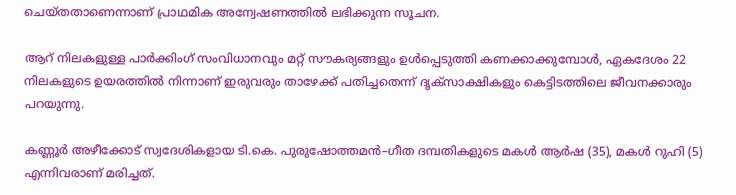ചെയ്തതാണെന്നാണ് പ്രാഥമിക അന്വേഷണത്തിൽ ലഭിക്കുന്ന സൂചന.

ആറ് നിലകളുള്ള പാർക്കിംഗ് സംവിധാനവും മറ്റ് സൗകര്യങ്ങളും ഉൾപ്പെടുത്തി കണക്കാക്കുമ്പോൾ, ഏകദേശം 22 നിലകളുടെ ഉയരത്തിൽ നിന്നാണ് ഇരുവരും താഴേക്ക് പതിച്ചതെന്ന് ദൃക്‌സാക്ഷികളും കെട്ടിടത്തിലെ ജീവനക്കാരും പറയുന്നു.

കണ്ണൂർ അഴീക്കോട് സ്വദേശികളായ ടി.കെ. പുരുഷോത്തമൻ–ഗീത ദമ്പതികളുടെ മകൾ ആർഷ (35), മകൾ റുഹി (5) എന്നിവരാണ് മരിച്ചത്.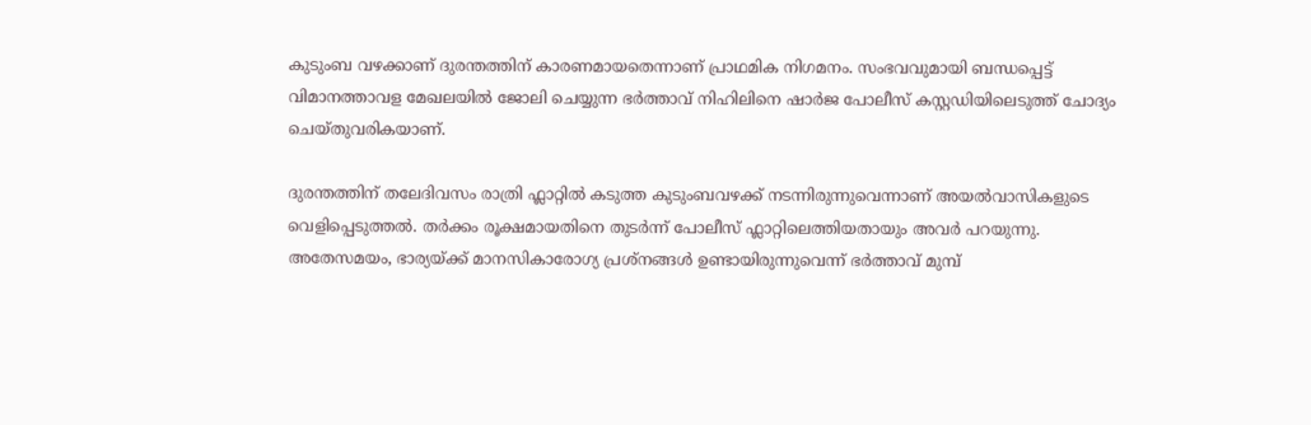കുടുംബ വഴക്കാണ് ദുരന്തത്തിന് കാരണമായതെന്നാണ് പ്രാഥമിക നിഗമനം. സംഭവവുമായി ബന്ധപ്പെട്ട് വിമാനത്താവള മേഖലയിൽ ജോലി ചെയ്യുന്ന ഭർത്താവ് നിഹിലിനെ ഷാർജ പോലീസ് കസ്റ്റഡിയിലെടുത്ത് ചോദ്യം ചെയ്തുവരികയാണ്.

ദുരന്തത്തിന് തലേദിവസം രാത്രി ഫ്ലാറ്റിൽ കടുത്ത കുടുംബവഴക്ക് നടന്നിരുന്നുവെന്നാണ് അയൽവാസികളുടെ വെളിപ്പെടുത്തൽ. തർക്കം രൂക്ഷമായതിനെ തുടർന്ന് പോലീസ് ഫ്ലാറ്റിലെത്തിയതായും അവർ പറയുന്നു. അതേസമയം, ഭാര്യയ്ക്ക് മാനസികാരോഗ്യ പ്രശ്നങ്ങൾ ഉണ്ടായിരുന്നുവെന്ന് ഭർത്താവ് മുമ്പ്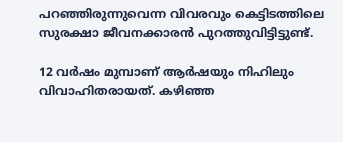പറഞ്ഞിരുന്നുവെന്ന വിവരവും കെട്ടിടത്തിലെ സുരക്ഷാ ജീവനക്കാരൻ പുറത്തുവിട്ടിട്ടുണ്ട്.

12 വർഷം മുമ്പാണ് ആർഷയും നിഹിലും വിവാഹിതരായത്. കഴിഞ്ഞ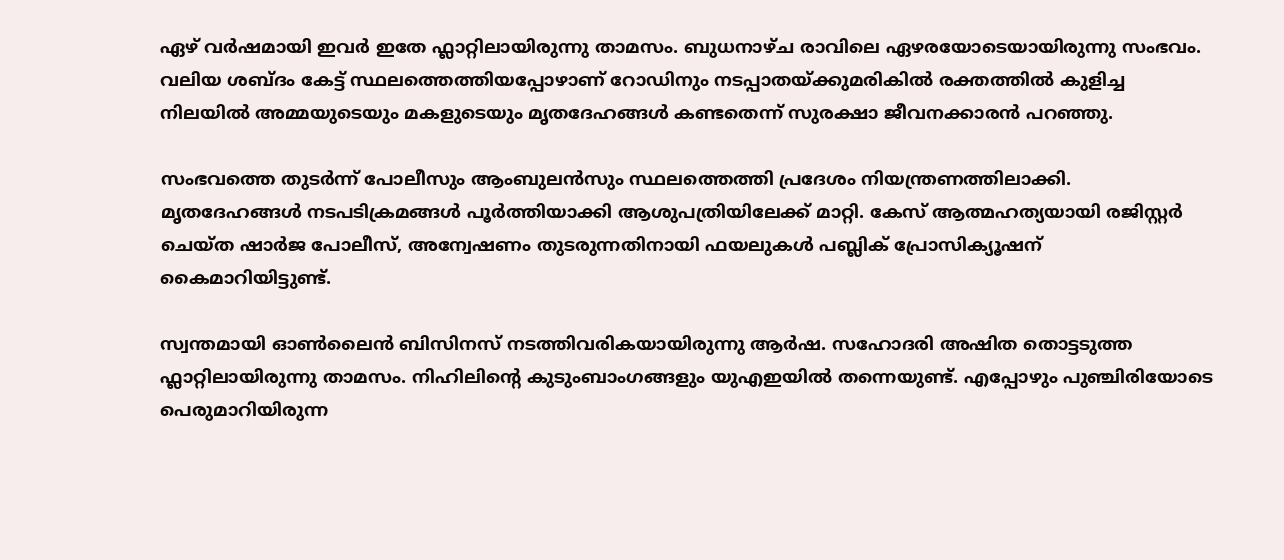ഏഴ് വർഷമായി ഇവർ ഇതേ ഫ്ലാറ്റിലായിരുന്നു താമസം. ബുധനാഴ്ച രാവിലെ ഏഴരയോടെയായിരുന്നു സംഭവം. വലിയ ശബ്ദം കേട്ട് സ്ഥലത്തെത്തിയപ്പോഴാണ് റോഡിനും നടപ്പാതയ്ക്കുമരികിൽ രക്തത്തിൽ കുളിച്ച നിലയിൽ അമ്മയുടെയും മകളുടെയും മൃതദേഹങ്ങൾ കണ്ടതെന്ന് സുരക്ഷാ ജീവനക്കാരൻ പറഞ്ഞു.

സംഭവത്തെ തുടർന്ന് പോലീസും ആംബുലൻസും സ്ഥലത്തെത്തി പ്രദേശം നിയന്ത്രണത്തിലാക്കി. മൃതദേഹങ്ങൾ നടപടിക്രമങ്ങൾ പൂർത്തിയാക്കി ആശുപത്രിയിലേക്ക് മാറ്റി. കേസ് ആത്മഹത്യയായി രജിസ്റ്റർ ചെയ്ത ഷാർജ പോലീസ്, അന്വേഷണം തുടരുന്നതിനായി ഫയലുകൾ പബ്ലിക് പ്രോസിക്യൂഷന് കൈമാറിയിട്ടുണ്ട്.

സ്വന്തമായി ഓൺലൈൻ ബിസിനസ് നടത്തിവരികയായിരുന്നു ആർഷ. സഹോദരി അഷിത തൊട്ടടുത്ത ഫ്ലാറ്റിലായിരുന്നു താമസം. നിഹിലിന്റെ കുടുംബാംഗങ്ങളും യുഎഇയിൽ തന്നെയുണ്ട്. എപ്പോഴും പുഞ്ചിരിയോടെ പെരുമാറിയിരുന്ന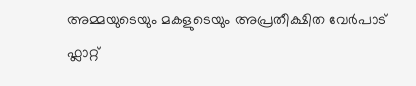അമ്മയുടെയും മകളുടെയും അപ്രതീക്ഷിത വേർപാട് ഫ്ലാറ്റ്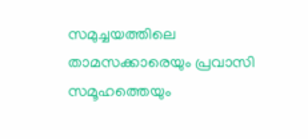സമുച്ചയത്തിലെ താമസക്കാരെയും പ്രവാസി സമൂഹത്തെയും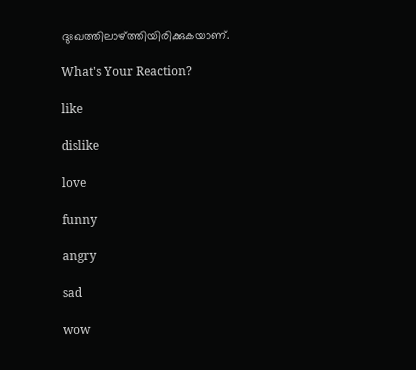ദുഃഖത്തിലാഴ്ത്തിയിരിക്കുകയാണ്.

What's Your Reaction?

like

dislike

love

funny

angry

sad

wow